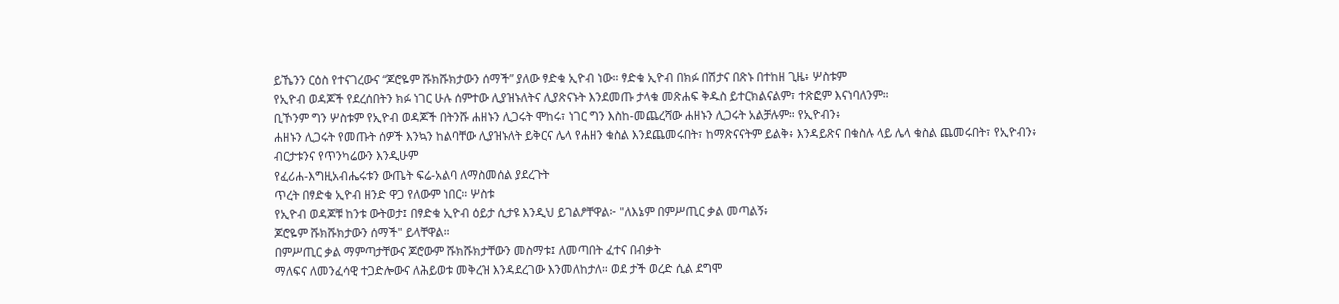ይኼንን ርዕስ የተናገረውና “ጆሮዬም ሹክሹክታውን ሰማች” ያለው ፃድቁ ኢዮብ ነው። ፃድቁ ኢዮብ በክፉ በሽታና በጽኑ በተከዘ ጊዜ፥ ሦስቱም
የኢዮብ ወዳጆች የደረሰበትን ክፉ ነገር ሁሉ ሰምተው ሊያዝኑለትና ሊያጽናኑት እንደመጡ ታላቁ መጽሐፍ ቅዱስ ይተርክልናልም፣ ተጽፎም እናነባለንም።
ቢኾንም ግን ሦስቱም የኢዮብ ወዳጆች በትንሹ ሐዘኑን ሊጋሩት ሞከሩ፣ ነገር ግን እስከ-መጨረሻው ሐዘኑን ሊጋሩት አልቻሉም። የኢዮብን፥
ሐዘኑን ሊጋሩት የመጡት ሰዎች እንኳን ከልባቸው ሊያዝኑለት ይቅርና ሌላ የሐዘን ቁስል እንደጨመሩበት፣ ከማጽናናትም ይልቅ፥ እንዳይጽና በቁስሉ ላይ ሌላ ቁስል ጨመሩበት፣ የኢዮብን፥
ብርታቱንና የጥንካሬውን እንዲሁም
የፈሪሐ-እግዚአብሔሩቱን ውጤት ፍሬ-አልባ ለማስመሰል ያደረጉት
ጥረት በፃድቁ ኢዮብ ዘንድ ዋጋ የለውም ነበር። ሦስቱ
የኢዮብ ወዳጆቹ ከንቱ ውትወታ፤ በፃድቁ ኢዮብ ዕይታ ሲታዩ እንዲህ ይገልፆቸዋል፦ "ለእኔም በምሥጢር ቃል መጣልኝ፥
ጆሮዬም ሹክሹክታውን ሰማች" ይላቸዋል።
በምሥጢር ቃል ማምጣታቸውና ጆሮውም ሹክሹክታቸውን መስማቱ፤ ለመጣበት ፈተና በብቃት
ማለፍና ለመንፈሳዊ ተጋድሎውና ለሕይወቱ መቅረዝ እንዳደረገው እንመለከታለ። ወደ ታች ወረድ ሲል ደግሞ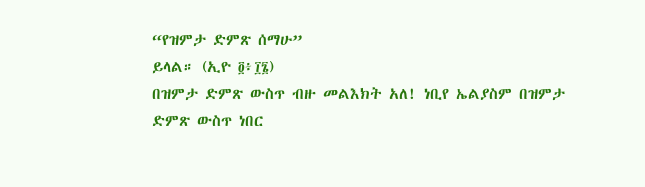“የዝምታ ድምጽ ሰማሁ”
ይላል። (ኢዮ ፬፥፲፮)
በዝምታ ድምጽ ውስጥ ብዙ መልእክት አለ! ነቢየ ኤልያስም በዝምታ ድምጽ ውስጥ ነበር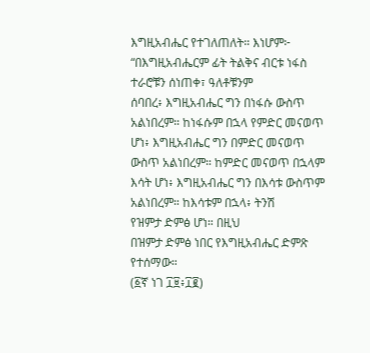እግዚአብሔር የተገለጠለት። እነሆም፦ “በእግዚአብሔርም ፊት ትልቅና ብርቱ ነፋስ ተራሮቹን ሰነጠቀ፣ ዓለቶቹንም
ሰባበረ፥ እግዚአብሔር ግን በነፋሱ ውስጥ አልነበረም። ከነፋሱም በኋላ የምድር መናወጥ ሆነ፥ እግዚአብሔር ግን በምድር መናወጥ
ውስጥ አልነበረም። ከምድር መናወጥ በኋላም እሳት ሆነ፥ እግዚአብሔር ግን በእሳቱ ውስጥም አልነበረም። ከእሳቱም በኋላ፥ ትንሽ
የዝምታ ድምፅ ሆነ። በዚህ
በዝምታ ድምፅ ነበር የእግዚአብሔር ድምጽ የተሰማው።
(፩ኛ ነገ ፲፱፥፲፪)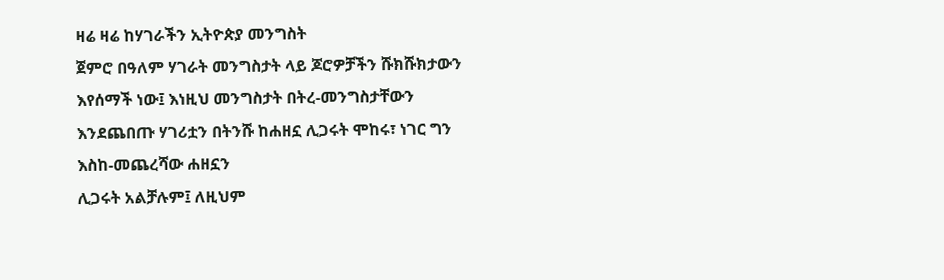ዛሬ ዛሬ ከሃገራችን ኢትዮጵያ መንግስት
ጀምሮ በዓለም ሃገራት መንግስታት ላይ ጆሮዎቻችን ሹክሹክታውን እየሰማች ነው፤ እነዚህ መንግስታት በትረ-መንግስታቸውን እንደጨበጡ ሃገሪቷን በትንሹ ከሐዘኗ ሊጋሩት ሞከሩ፣ ነገር ግን እስከ-መጨረሻው ሐዘኗን
ሊጋሩት አልቻሉም፤ ለዚህም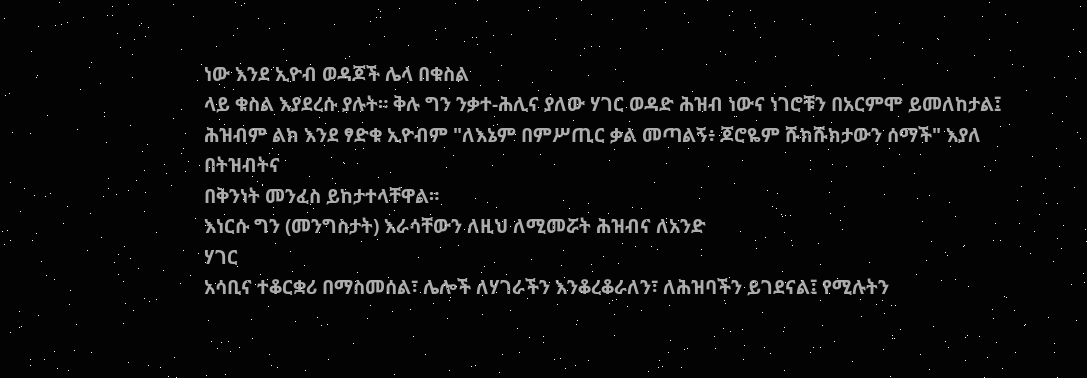ነው እንደ ኢዮብ ወዳጆች ሌላ በቁስል
ላይ ቁስል እያደረሱ ያሉት። ቅሉ ግን ንቃተ-ሕሊና ያለው ሃገር ወዳድ ሕዝብ ነውና ነገሮቹን በአርምሞ ይመለከታል፤ ሕዝብም ልክ እንደ ፃድቁ ኢዮብም "ለእኔም በምሥጢር ቃል መጣልኝ፥ ጆሮዬም ሹክሹክታውን ሰማች" እያለ በትዝብትና
በቅንነት መንፈስ ይከታተላቸዋል።
እነርሱ ግን (መንግስታት) እራሳቸውን ለዚህ ለሚመሯት ሕዝብና ለአንድ
ሃገር
አሳቢና ተቆርቋሪ በማስመሰል፣ ሌሎች ለሃገራችን እንቆረቆራለን፣ ለሕዝባችን ይገደናል፤ የሚሉትን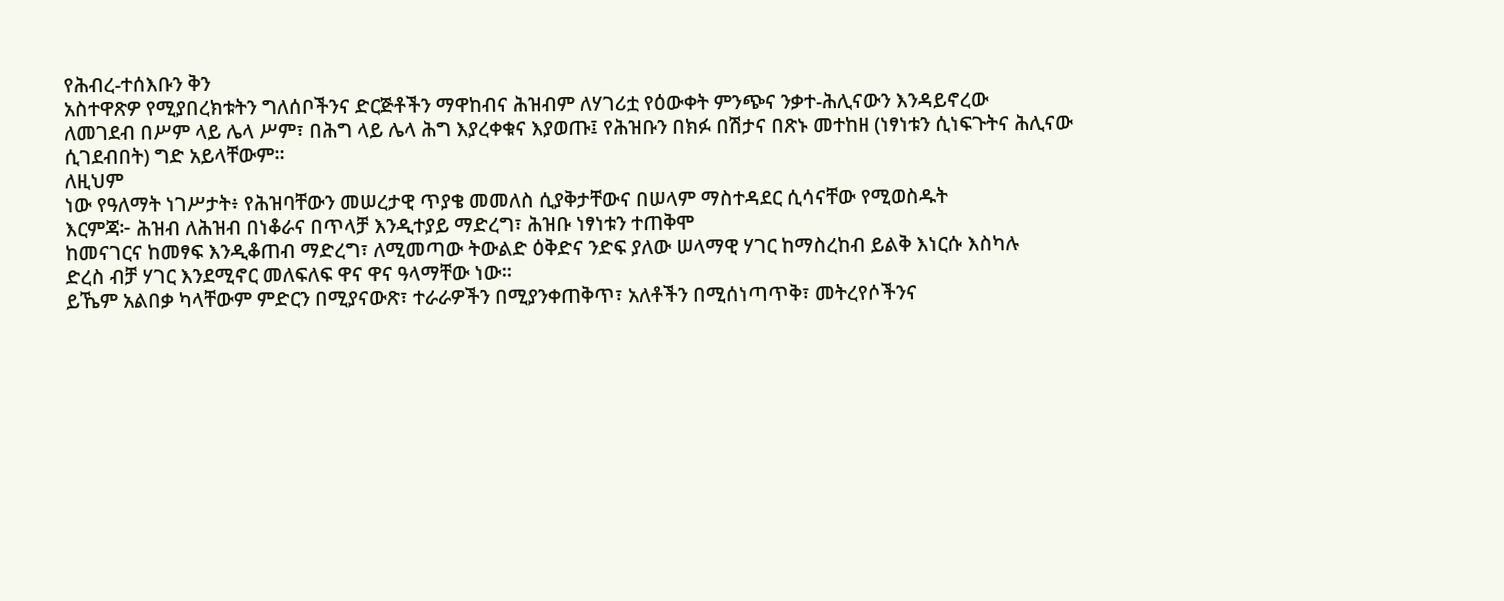የሕብረ-ተሰእቡን ቅን
አስተዋጽዎ የሚያበረክቱትን ግለሰቦችንና ድርጅቶችን ማዋከብና ሕዝብም ለሃገሪቷ የዕውቀት ምንጭና ንቃተ-ሕሊናውን እንዳይኖረው
ለመገደብ በሥም ላይ ሌላ ሥም፣ በሕግ ላይ ሌላ ሕግ እያረቀቁና እያወጡ፤ የሕዝቡን በክፉ በሽታና በጽኑ መተከዘ (ነፃነቱን ሲነፍጉትና ሕሊናው ሲገደብበት) ግድ አይላቸውም።
ለዚህም
ነው የዓለማት ነገሥታት፥ የሕዝባቸውን መሠረታዊ ጥያቄ መመለስ ሲያቅታቸውና በሠላም ማስተዳደር ሲሳናቸው የሚወስዱት
እርምጃ፦ ሕዝብ ለሕዝብ በነቆራና በጥላቻ እንዲተያይ ማድረግ፣ ሕዝቡ ነፃነቱን ተጠቅሞ
ከመናገርና ከመፃፍ እንዲቆጠብ ማድረግ፣ ለሚመጣው ትውልድ ዕቅድና ንድፍ ያለው ሠላማዊ ሃገር ከማስረከብ ይልቅ እነርሱ እስካሉ
ድረስ ብቻ ሃገር እንደሚኖር መለፍለፍ ዋና ዋና ዓላማቸው ነው።
ይኼም አልበቃ ካላቸውም ምድርን በሚያናውጽ፣ ተራራዎችን በሚያንቀጠቅጥ፣ አለቶችን በሚሰነጣጥቅ፣ መትረየሶችንና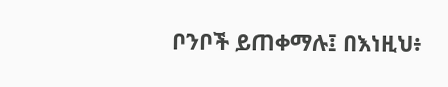ቦንቦች ይጠቀማሉ፤ በእነዚህ፥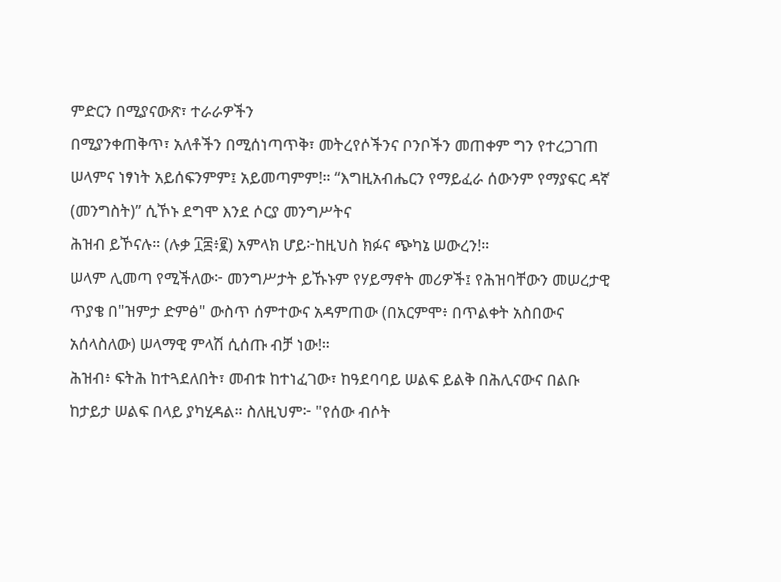ምድርን በሚያናውጽ፣ ተራራዎችን
በሚያንቀጠቅጥ፣ አለቶችን በሚሰነጣጥቅ፣ መትረየሶችንና ቦንቦችን መጠቀም ግን የተረጋገጠ ሠላምና ነፃነት አይሰፍንምም፤ አይመጣምም!። “እግዚአብሔርን የማይፈራ ሰውንም የማያፍር ዳኛ (መንግስት)” ሲኾኑ ደግሞ እንደ ሶርያ መንግሥትና
ሕዝብ ይኾናሉ። (ሉቃ ፲፰፥፪) አምላክ ሆይ፦ከዚህስ ክፉና ጭካኔ ሠውረን!።
ሠላም ሊመጣ የሚችለው፦ መንግሥታት ይኹኑም የሃይማኖት መሪዎች፤ የሕዝባቸውን መሠረታዊ
ጥያቄ በ"ዝምታ ድምፅ" ውስጥ ሰምተውና አዳምጠው (በአርምሞ፥ በጥልቀት አስበውና አሰላስለው) ሠላማዊ ምላሽ ሲሰጡ ብቻ ነው!።
ሕዝብ፥ ፍትሕ ከተጓደለበት፣ መብቱ ከተነፈገው፣ ከዓደባባይ ሠልፍ ይልቅ በሕሊናውና በልቡ
ከታይታ ሠልፍ በላይ ያካሂዳል። ስለዚህም፦ "የሰው ብሶት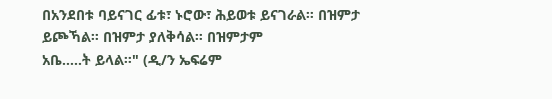በአንደበቱ ባይናገር ፊቱ፣ ኑሮው፣ ሕይወቱ ይናገራል። በዝምታ ይጮኻል። በዝምታ ያለቅሳል። በዝምታም
አቤ…..ት ይላል።" (ዲ/ን ኤፍሬም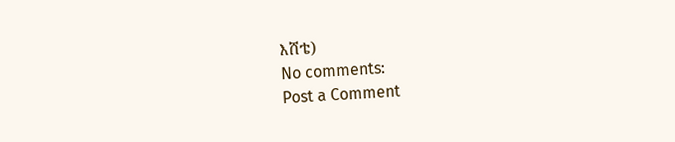እሸቴ)
No comments:
Post a Comment